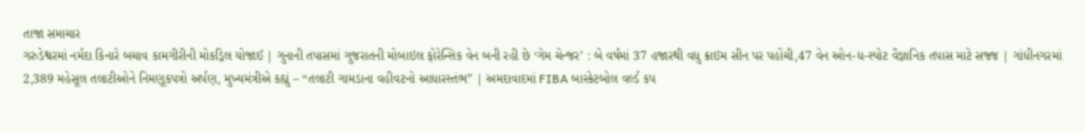તાજા સમાચાર
ગરુડેશ્વરમાં નર્મદા કિનારે બચાવ કામગીરીની મોકડ્રિલ યોજાઈ | ગુનાની તપાસમાં ગુજરાતની મોબાઇલ ફોરેન્સિક વેન બની રહી છે ‘ગેમ ચેન્જર’ : બે વર્ષમાં 37 હજારથી વધુ ક્રાઇમ સીન પર પહોંચી,47 વેન ઓન-ધ-સ્પોટ વૈજ્ઞાનિક તપાસ માટે સજ્જ | ગાંધીનગરમાં 2,389 મહેસૂલ તલાટીઓને નિમણૂકપત્રો અર્પણ, મુખ્યમંત્રીએ કહ્યું – “તલાટી ગામડાના વહીવટનો આધારસ્તંભ” | અમદાવાદમાં FIBA બાસ્કેટબોલ વર્લ્ડ કપ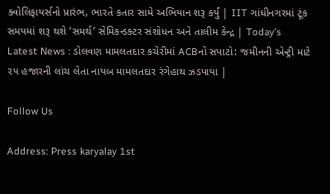ક્વોલિફાયર્સનો પ્રારંભ, ભારતે કતાર સામે અભિયાન શરૂ કર્યું | IIT ગાંધીનગરમાં ટૂંક સમયમાં શરૂ થશે ‘સમર્થ’ સેમિકન્ડક્ટર સંશોધન અને તાલીમ કેન્દ્ર | Today’s Latest News : ડોલવણ મામલતદાર કચેરીમાં ACBનો સપાટો: જમીનની એન્ટ્રી માટે ૨૫ હજારની લાંચ લેતા નાયબ મામલતદાર રંગેહાથ ઝડપાયા |

Follow Us

Address: Press karyalay 1st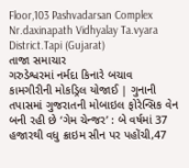Floor,103 Pashvadarsan Complex Nr.daxinapath Vidhyalay Ta.vyara District.Tapi (Gujarat)
તાજા સમાચાર
ગરુડેશ્વરમાં નર્મદા કિનારે બચાવ કામગીરીની મોકડ્રિલ યોજાઈ | ગુનાની તપાસમાં ગુજરાતની મોબાઇલ ફોરેન્સિક વેન બની રહી છે ‘ગેમ ચેન્જર’ : બે વર્ષમાં 37 હજારથી વધુ ક્રાઇમ સીન પર પહોંચી,47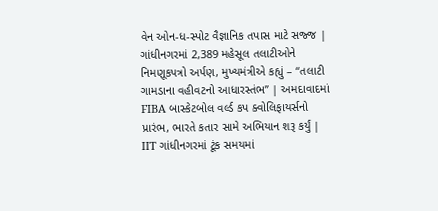વેન ઓન-ધ-સ્પોટ વૈજ્ઞાનિક તપાસ માટે સજ્જ | ગાંધીનગરમાં 2,389 મહેસૂલ તલાટીઓને નિમણૂકપત્રો અર્પણ, મુખ્યમંત્રીએ કહ્યું – “તલાટી ગામડાના વહીવટનો આધારસ્તંભ” | અમદાવાદમાં FIBA બાસ્કેટબોલ વર્લ્ડ કપ ક્વોલિફાયર્સનો પ્રારંભ, ભારતે કતાર સામે અભિયાન શરૂ કર્યું | IIT ગાંધીનગરમાં ટૂંક સમયમાં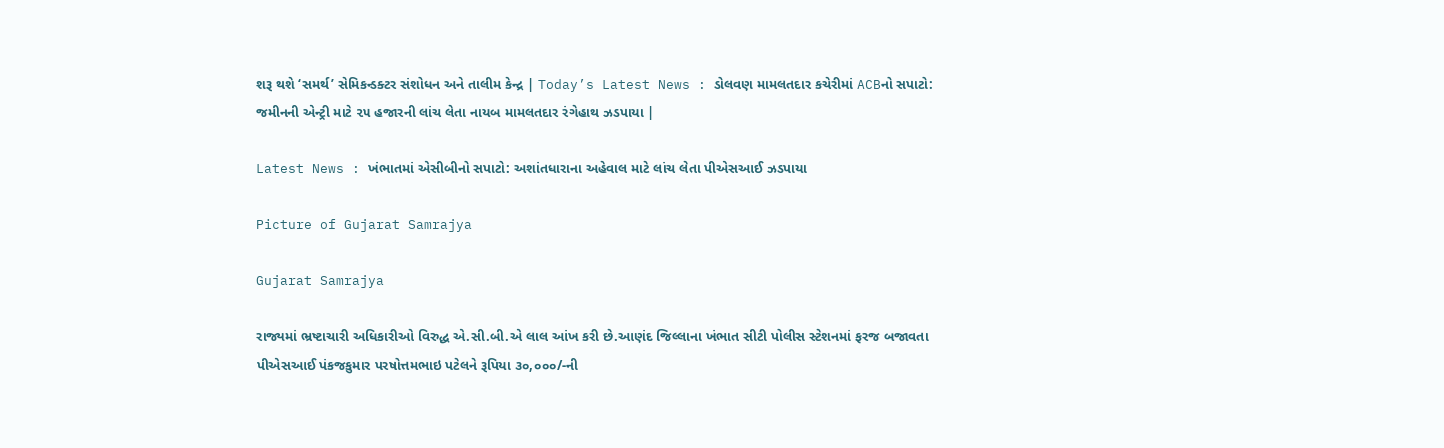શરૂ થશે ‘સમર્થ’ સેમિકન્ડક્ટર સંશોધન અને તાલીમ કેન્દ્ર | Today’s Latest News : ડોલવણ મામલતદાર કચેરીમાં ACBનો સપાટો: જમીનની એન્ટ્રી માટે ૨૫ હજારની લાંચ લેતા નાયબ મામલતદાર રંગેહાથ ઝડપાયા |

Latest News : ખંભાતમાં એસીબીનો સપાટો: અશાંતધારાના અહેવાલ માટે લાંચ લેતા પીએસઆઈ ઝડપાયા

Picture of Gujarat Samrajya

Gujarat Samrajya

રાજ્યમાં ભ્રષ્ટાચારી અધિકારીઓ વિરુદ્ધ એ.સી.બી.એ લાલ આંખ કરી છે.આણંદ જિલ્લાના ખંભાત સીટી પોલીસ સ્ટેશનમાં ફરજ બજાવતા પીએસઆઈ પંકજકુમાર પરષોત્તમભાઇ પટેલને રૂપિયા ૩૦,૦૦૦/-ની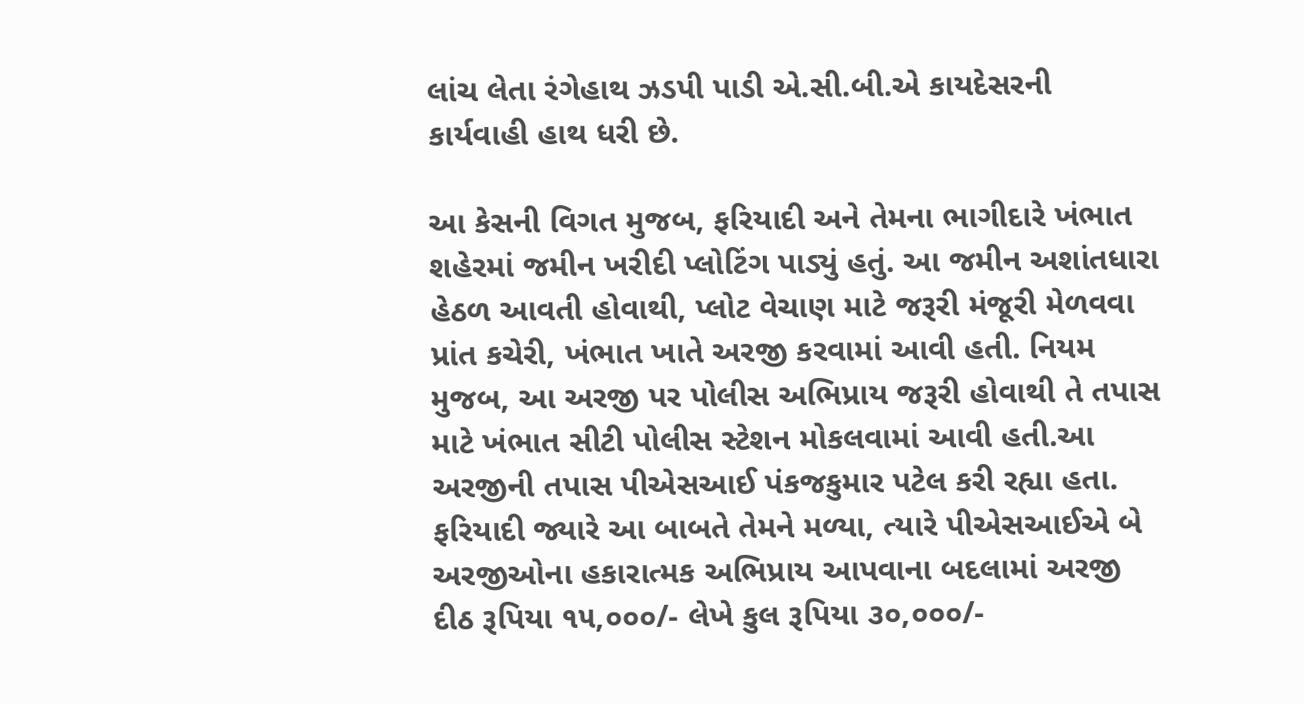લાંચ લેતા રંગેહાથ ઝડપી પાડી એ.સી.બી.એ કાયદેસરની કાર્યવાહી હાથ ધરી છે.

આ કેસની વિગત મુજબ, ફરિયાદી અને તેમના ભાગીદારે ખંભાત શહેરમાં જમીન ખરીદી પ્લોટિંગ પાડ્યું હતું. આ જમીન અશાંતધારા હેઠળ આવતી હોવાથી, પ્લોટ વેચાણ માટે જરૂરી મંજૂરી મેળવવા પ્રાંત કચેરી, ખંભાત ખાતે અરજી કરવામાં આવી હતી. નિયમ મુજબ, આ અરજી પર પોલીસ અભિપ્રાય જરૂરી હોવાથી તે તપાસ માટે ખંભાત સીટી પોલીસ સ્ટેશન મોકલવામાં આવી હતી.આ અરજીની તપાસ પીએસઆઈ પંકજકુમાર પટેલ કરી રહ્યા હતા. ફરિયાદી જ્યારે આ બાબતે તેમને મળ્યા, ત્યારે પીએસઆઈએ બે અરજીઓના હકારાત્મક અભિપ્રાય આપવાના બદલામાં અરજી દીઠ રૂપિયા ૧૫,૦૦૦/- લેખે કુલ રૂપિયા ૩૦,૦૦૦/-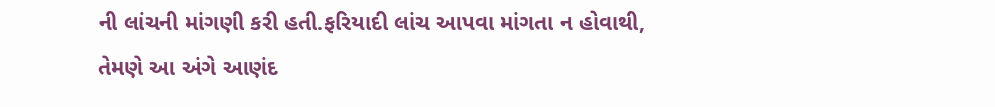ની લાંચની માંગણી કરી હતી.ફરિયાદી લાંચ આપવા માંગતા ન હોવાથી, તેમણે આ અંગે આણંદ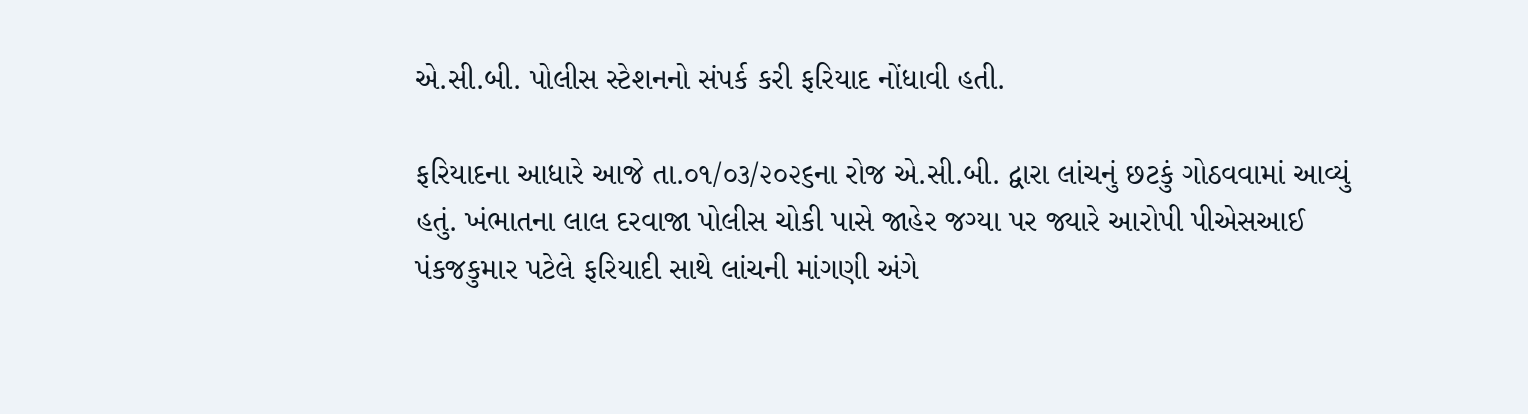એ.સી.બી. પોલીસ સ્ટેશનનો સંપર્ક કરી ફરિયાદ નોંધાવી હતી.

ફરિયાદના આધારે આજે તા.૦૧/૦૩/૨૦૨૬ના રોજ એ.સી.બી. દ્વારા લાંચનું છટકું ગોઠવવામાં આવ્યું હતું. ખંભાતના લાલ દરવાજા પોલીસ ચોકી પાસે જાહેર જગ્યા પર જ્યારે આરોપી પીએસઆઈ પંકજકુમાર પટેલે ફરિયાદી સાથે લાંચની માંગણી અંગે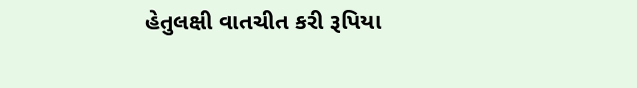હેતુલક્ષી વાતચીત કરી રૂપિયા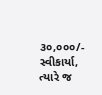૩૦,૦૦૦/- સ્વીકાર્યા, ત્યારે જ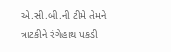એ.સી.બી.ની ટીમે તેમને ત્રાટકીને રંગેહાથ પકડી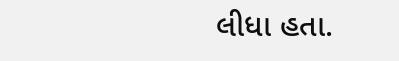લીધા હતા.